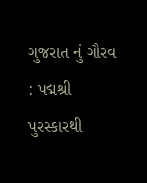ગુજરાત નું ગૌરવ : પદ્મશ્રી પુરસ્કારથી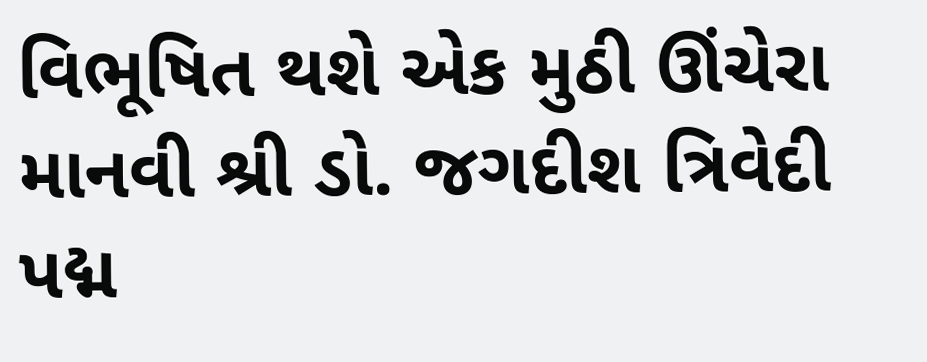વિભૂષિત થશે એક મુઠી ઊંચેરા માનવી શ્રી ડો. જગદીશ ત્રિવેદી
પદ્મ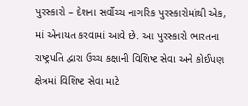પુરસ્કારો – દેશના સર્વોચ્ચ નાગરિક પુરસ્કારોમાંથી એક, માં એનાયત કરવામાં આવે છે. આ પુરસ્કારો ભારતના રાષ્ટ્રપતિ દ્વારા ઉચ્ચ કક્ષાની વિશિષ્ટ સેવા અને કોઈપણ ક્ષેત્રમાં વિશિષ્ટ સેવા માટે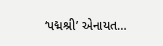‘પદ્મશ્રી’ એનાયત…